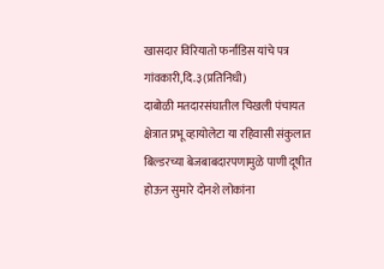खासदार विरियातो फर्नांडिस यांचे पत्र
गांवकारी,दि.३(प्रतिनिधी)
दाबोळी मतदारसंघातील चिखली पंचायत क्षेत्रात प्रभू व्हायोलेटा या रहिवासी संकुलात बिल्डरच्या बेजबाबदारपणामुळे पाणी दूषीत होऊन सुमारे दोनशे लोकांना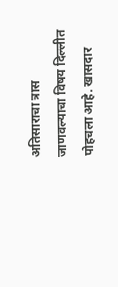अतिसाराचा त्रास जाणवल्याचा विषय दिल्लीत पोहचला आहे. खासदार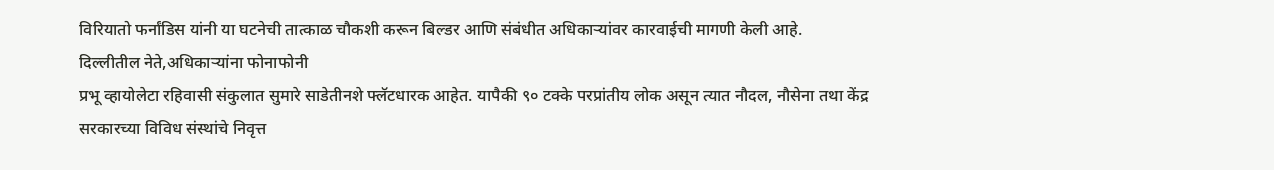विरियातो फर्नांडिस यांनी या घटनेची तात्काळ चौकशी करून बिल्डर आणि संबंधीत अधिकाऱ्यांवर कारवाईची मागणी केली आहे.
दिल्लीतील नेते,अधिकाऱ्यांना फोनाफोनी
प्रभू व्हायोलेटा रहिवासी संकुलात सुमारे साडेतीनशे फ्लॅटधारक आहेत. यापैकी ९० टक्के परप्रांतीय लोक असून त्यात नौदल, नौसेना तथा केंद्र सरकारच्या विविध संस्थांचे निवृत्त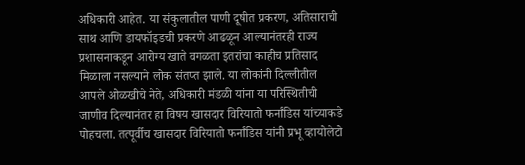अधिकारी आहेत. या संकुलातील पाणी दूषीत प्रकरण, अतिसाराची साथ आणि डायफॉइडची प्रकरणे आढळून आल्यानंतरही राज्य प्रशासनाकडून आरोग्य खाते वगळता इतरांचा काहीच प्रतिसाद मिळाला नसल्याने लोक संतप्त झाले. या लोकांनी दिल्लीतील आपले ओळखीचे नेते, अधिकारी मंडळी यांना या परिस्थितीची जाणीव दिल्यानंतर हा विषय खासदार विरियातो फर्नांडिस यांच्याकडे पोहचला. तत्पूर्वीच खासदार विरियातो फर्नांडिस यांनी प्रभू व्हायोलेटो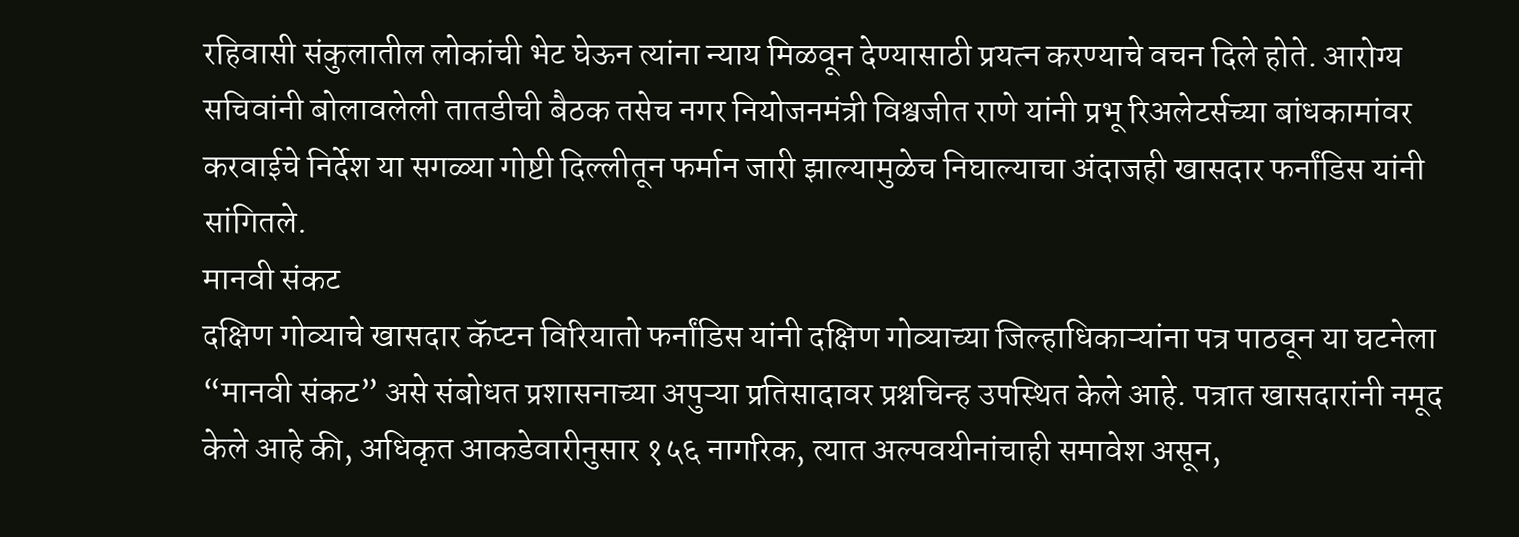रहिवासी संकुलातील लोकांची भेट घेऊन त्यांना न्याय मिळवून देण्यासाठी प्रयत्न करण्याचे वचन दिले होते. आरोग्य सचिवांनी बोलावलेली तातडीची बैठक तसेच नगर नियोजनमंत्री विश्वजीत राणे यांनी प्रभू रिअलेटर्सच्या बांधकामांवर करवाईचे निर्देश या सगळ्या गोष्टी दिल्लीतून फर्मान जारी झाल्यामुळेच निघाल्याचा अंदाजही खासदार फर्नांडिस यांनी सांगितले.
मानवी संकट
दक्षिण गोव्याचे खासदार कॅप्टन विरियातो फर्नांडिस यांनी दक्षिण गोव्याच्या जिल्हाधिकाऱ्यांना पत्र पाठवून या घटनेला “मानवी संकट” असे संबोधत प्रशासनाच्या अपुऱ्या प्रतिसादावर प्रश्नचिन्ह उपस्थित केले आहे. पत्रात खासदारांनी नमूद केले आहे की, अधिकृत आकडेवारीनुसार १५६ नागरिक, त्यात अल्पवयीनांचाही समावेश असून,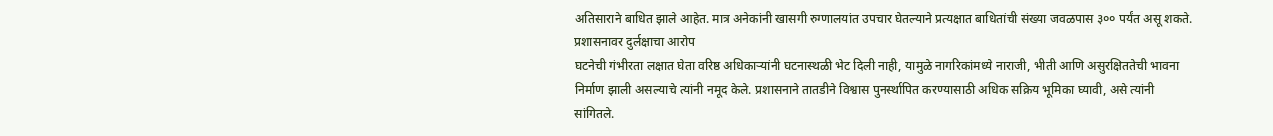अतिसाराने बाधित झाले आहेत. मात्र अनेकांनी खासगी रुग्णालयांत उपचार घेतल्याने प्रत्यक्षात बाधितांची संख्या जवळपास ३०० पर्यंत असू शकते.
प्रशासनावर दुर्लक्षाचा आरोप
घटनेची गंभीरता लक्षात घेता वरिष्ठ अधिकाऱ्यांनी घटनास्थळी भेट दिली नाही, यामुळे नागरिकांमध्ये नाराजी, भीती आणि असुरक्षिततेची भावना निर्माण झाली असल्याचे त्यांनी नमूद केले. प्रशासनाने तातडीने विश्वास पुनर्स्थापित करण्यासाठी अधिक सक्रिय भूमिका घ्यावी, असे त्यांनी सांगितले.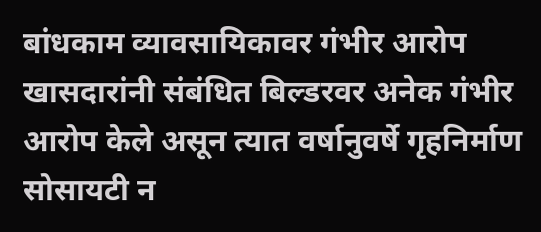बांधकाम व्यावसायिकावर गंभीर आरोप
खासदारांनी संबंधित बिल्डरवर अनेक गंभीर आरोप केले असून त्यात वर्षानुवर्षे गृहनिर्माण सोसायटी न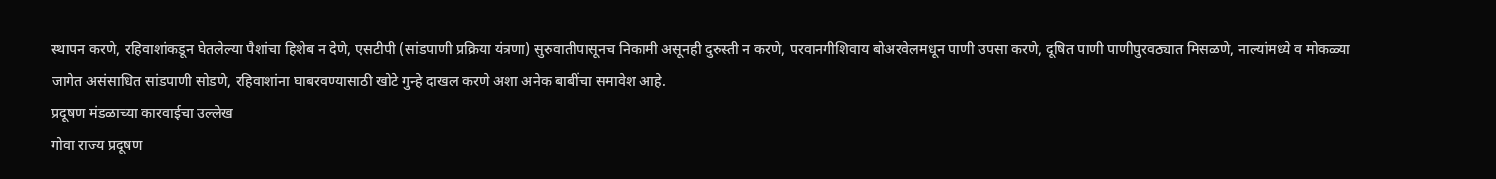स्थापन करणे, रहिवाशांकडून घेतलेल्या पैशांचा हिशेब न देणे, एसटीपी (सांडपाणी प्रक्रिया यंत्रणा) सुरुवातीपासूनच निकामी असूनही दुरुस्ती न करणे, परवानगीशिवाय बोअरवेलमधून पाणी उपसा करणे, दूषित पाणी पाणीपुरवठ्यात मिसळणे, नाल्यांमध्ये व मोकळ्या जागेत असंसाधित सांडपाणी सोडणे, रहिवाशांना घाबरवण्यासाठी खोटे गुन्हे दाखल करणे अशा अनेक बाबींचा समावेश आहे.
प्रदूषण मंडळाच्या कारवाईचा उल्लेख
गोवा राज्य प्रदूषण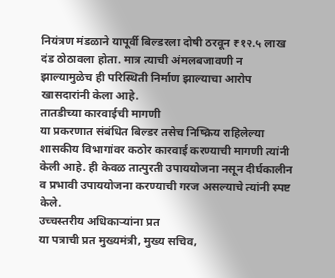नियंत्रण मंडळाने यापूर्वी बिल्डरला दोषी ठरवून ₹१२.५ लाख दंड ठोठावला होता. मात्र त्याची अंमलबजावणी न झाल्यामुळेच ही परिस्थिती निर्माण झाल्याचा आरोप खासदारांनी केला आहे.
तातडीच्या कारवाईची मागणी
या प्रकरणात संबंधित बिल्डर तसेच निष्क्रिय राहिलेल्या शासकीय विभागांवर कठोर कारवाई करण्याची मागणी त्यांनी केली आहे. ही केवळ तात्पुरती उपाययोजना नसून दीर्घकालीन व प्रभावी उपाययोजना करण्याची गरज असल्याचे त्यांनी स्पष्ट केले.
उच्चस्तरीय अधिकाऱ्यांना प्रत
या पत्राची प्रत मुख्यमंत्री, मुख्य सचिव,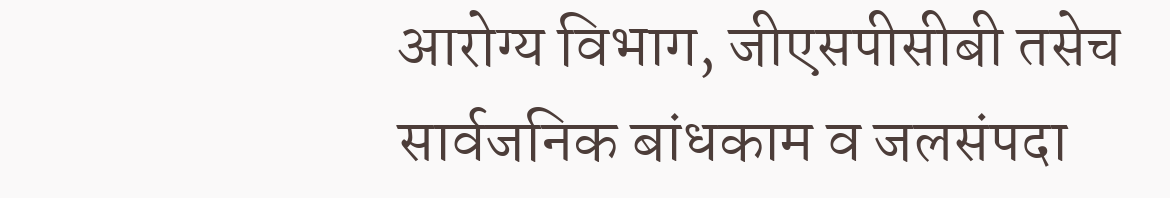आरोग्य विभाग, जीएसपीसीबी तसेच सार्वजनिक बांधकाम व जलसंपदा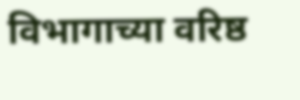विभागाच्या वरिष्ठ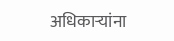अधिकाऱ्यांना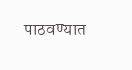पाठवण्यात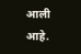आली आहे.